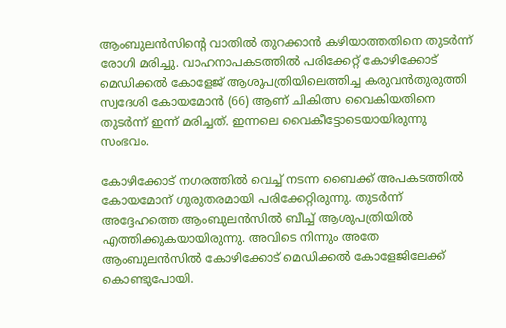ആംബുലന്‍സിന്റെ വാതില്‍ തുറക്കാന്‍ കഴിയാത്തതിനെ തുടര്‍ന്ന് രോഗി മരിച്ചു. വാഹനാപകടത്തില്‍ പരിക്കേറ്റ് കോഴിക്കോട് മെഡിക്കല്‍ കോളേജ് ആശുപത്രിയിലെത്തിച്ച കരുവന്‍തുരുത്തി സ്വദേശി കോയമോന്‍ (66) ആണ് ചികിത്സ വൈകിയതിനെ തുടര്‍ന്ന് ഇന്ന് മരിച്ചത്. ഇന്നലെ വൈകീട്ടോടെയായിരുന്നു സംഭവം.

കോഴിക്കോട് നഗരത്തില്‍ വെച്ച് നടന്ന ബൈക്ക് അപകടത്തില്‍ കോയമോന് ഗുരുതരമായി പരിക്കേറ്റിരുന്നു. തുടര്‍ന്ന് അദ്ദേഹത്തെ ആംബുലന്‍സില്‍ ബീച്ച് ആശുപത്രിയില്‍ എത്തിക്കുകയായിരുന്നു. അവിടെ നിന്നും അതേ ആംബുലന്‍സില്‍ കോഴിക്കോട് മെഡിക്കല്‍ കോളേജിലേക്ക് കൊണ്ടുപോയി.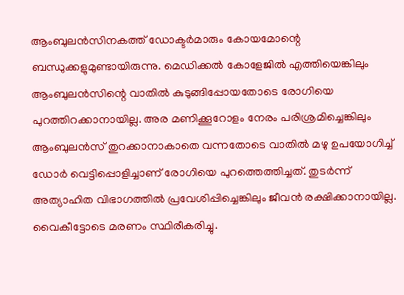ആംബുലന്‍സിനകത്ത് ഡോക്ടര്‍മാരും കോയമോന്റെ ബന്ധുക്കളുമുണ്ടായിരുന്നു. മെഡിക്കല്‍ കോളേജില്‍ എത്തിയെങ്കിലും ആംബുലന്‍സിന്റെ വാതില്‍ കുടുങ്ങിപ്പോയതോടെ രോഗിയെ പുറത്തിറക്കാനായില്ല. അര മണിക്കൂറോളം നേരം പരിശ്രമിച്ചെങ്കിലും ആംബുലന്‍സ് തുറക്കാനാകാതെ വന്നതോടെ വാതില്‍ മഴു ഉപയോഗിച്ച് ഡോര്‍ വെട്ടിപ്പൊളിച്ചാണ് രോഗിയെ പുറത്തെത്തിച്ചത്. തുടര്‍ന്ന് അത്യാഹിത വിഭാഗത്തില്‍ പ്രവേശിപ്പിച്ചെങ്കിലും ജീവന്‍ രക്ഷിക്കാനായില്ല. വൈകീട്ടോടെ മരണം സ്ഥിരീകരിച്ചു.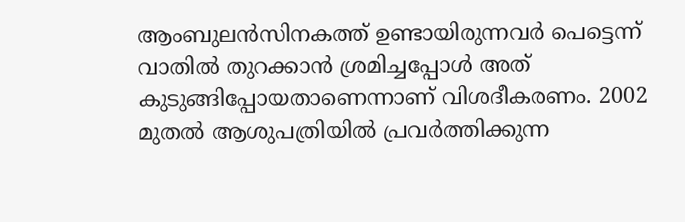ആംബുലന്‍സിനകത്ത് ഉണ്ടായിരുന്നവര്‍ പെട്ടെന്ന് വാതില്‍ തുറക്കാന്‍ ശ്രമിച്ചപ്പോള്‍ അത് കുടുങ്ങിപ്പോയതാണെന്നാണ് വിശദീകരണം. 2002 മുതല്‍ ആശുപത്രിയില്‍ പ്രവര്‍ത്തിക്കുന്ന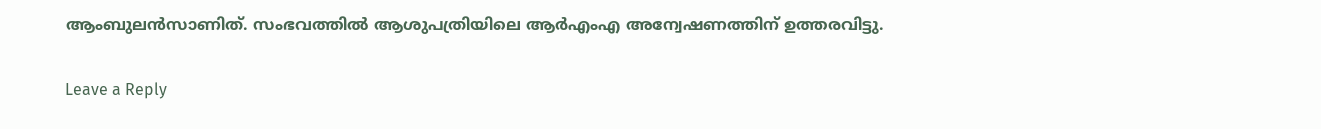ആംബുലന്‍സാണിത്. സംഭവത്തില്‍ ആശുപത്രിയിലെ ആര്‍എംഎ അന്വേഷണത്തിന് ഉത്തരവിട്ടു.

Leave a Reply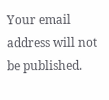Your email address will not be published.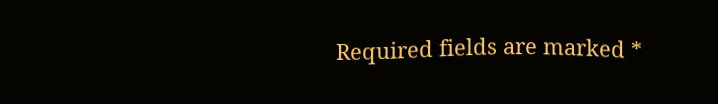Required fields are marked *